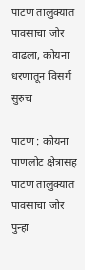पाटण तालुक्यात पावसाचा जोर वाढला, कोयना धरणातून विसर्ग सुरुच

पाटण : कोयना पाणलोट क्षेत्रासह पाटण तालुक्यात पावसाचा जोर पुन्हा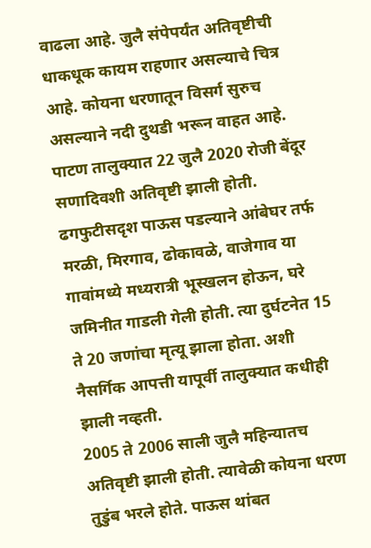वाढला आहे. जुलै संपेपर्यंत अतिवृष्टीची धाकधूक कायम राहणार असल्याचे चित्र आहे. कोयना धरणातून विसर्ग सुरुच असल्याने नदी दुथडी भरून वाहत आहे. पाटण तालुक्यात 22 जुलै 2020 रोजी बेंदूर सणादिवशी अतिवृष्टी झाली होती.
ढगफुटीसदृश पाऊस पडल्याने आंबेघर तर्फ मरळी, मिरगाव, ढोकावळे, वाजेगाव या गावांमध्ये मध्यरात्री भूस्खलन होऊन, घरे जमिनीत गाडली गेली होती. त्या दुर्घटनेत 15 ते 20 जणांचा मृत्यू झाला होता. अशी नैसर्गिक आपत्ती यापूर्वी तालुक्यात कधीही झाली नव्हती.
2005 ते 2006 साली जुलै महिन्यातच अतिवृष्टी झाली होती. त्यावेळी कोयना धरण तुडुंब भरले होते. पाऊस थांबत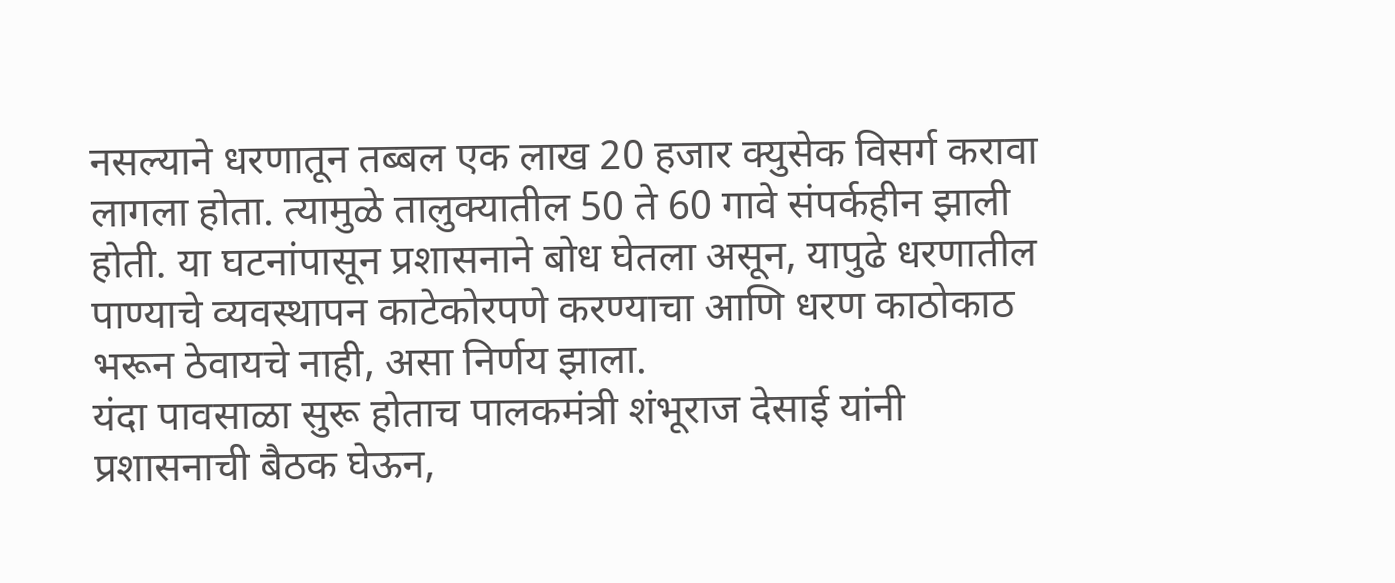नसल्याने धरणातून तब्बल एक लाख 20 हजार क्युसेक विसर्ग करावा लागला होता. त्यामुळे तालुक्यातील 50 ते 60 गावे संपर्कहीन झाली होती. या घटनांपासून प्रशासनाने बोध घेतला असून, यापुढे धरणातील पाण्याचे व्यवस्थापन काटेकोरपणे करण्याचा आणि धरण काठोकाठ भरून ठेवायचे नाही, असा निर्णय झाला.
यंदा पावसाळा सुरू होताच पालकमंत्री शंभूराज देसाई यांनी प्रशासनाची बैठक घेऊन,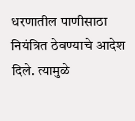धरणातील पाणीसाठा नियंत्रित ठेवण्याचे आदेश दिले. त्यामुळे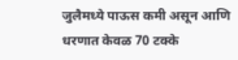जुलैमध्ये पाऊस कमी असून आणि धरणात केवळ 70 टक्के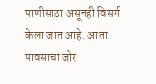पाणीसाठा असूनही विसर्ग केला जात आहे. आता पावसाचा जोर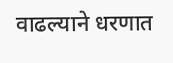वाढल्याने धरणात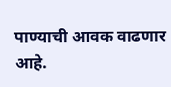पाण्याची आवक वाढणार आहे.